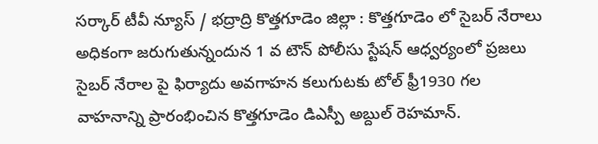సర్కార్ టీవీ న్యూస్ / భద్రాద్రి కొత్తగూడెం జిల్లా : కొత్తగూడెం లో సైబర్ నేరాలు అధికంగా జరుగుతున్నందున 1 వ టౌన్ పోలీసు స్టేషన్ ఆధ్వర్యంలో ప్రజలు సైబర్ నేరాల పై ఫిర్యాదు అవగాహన కలుగుటకు టోల్ ఫ్రీ1930 గల వాహనాన్ని ప్రారంభించిన కొత్తగూడెం డిఎస్పీ అబ్దుల్ రెహమాన్.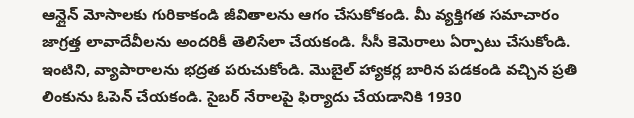ఆన్లైన్ మోసాలకు గురికాకండి జీవితాలను ఆగం చేసుకోకండి. మీ వ్యక్తిగత సమాచారం జాగ్రత్త లావాదేవీలను అందరికీ తెలిసేలా చేయకండి. సీసీ కెమెరాలు ఏర్పాటు చేసుకోండి. ఇంటిని, వ్యాపారాలను భద్రత పరుచుకోండి. మొబైల్ హ్యాకర్ల బారిన పడకండి వచ్చిన ప్రతి లింకును ఓపెన్ చేయకండి. సైబర్ నేరాలపై ఫిర్యాదు చేయడానికి 1930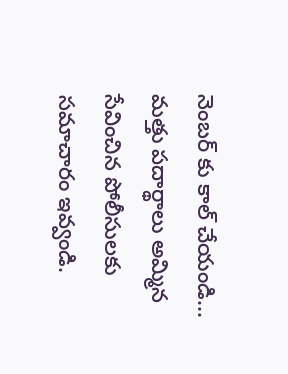నెంబర్ కు కాల్ చేయండి... మత్తు పదార్థాలు అమ్మిన సేవించిన పోలీసులకు సమాచారం ఇవ్వండి.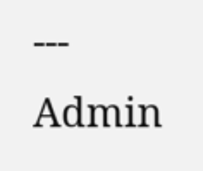---
Admin